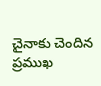చైనాకు చెందిన ప్రముఖ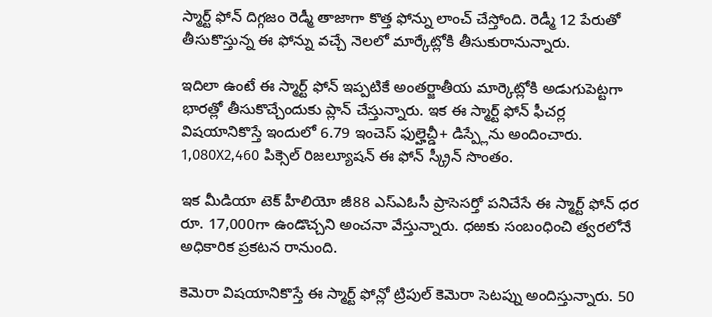స్మార్ట్ ఫోన్ దిగ్గజం రెడ్మీ తాజాగా కొత్త ఫోన్ను లాంచ్ చేస్తోంది. రెడ్మీ 12 పేరుతో తీసుకొస్తున్న ఈ ఫోన్ను వచ్చే నెలలో మార్కేట్లోకి తీసుకురానున్నారు.

ఇదిలా ఉంటే ఈ స్మార్ట్ ఫోన్ ఇప్పటికే అంతర్జాతీయ మార్కెట్లోకి అడుగుపెట్టగా భారత్లో తీసుకొచ్చేందుకు ప్లాన్ చేస్తున్నారు. ఇక ఈ స్మార్ట్ ఫోన్ ఫీచర్ల విషయానికొస్తే ఇందులో 6.79 ఇంచెస్ ఫుల్హెచ్డీ+ డిస్ప్లేను అందించారు. 1,080X2,460 పిక్సెల్ రిజల్యూషన్ ఈ ఫోన్ స్క్రీన్ సొంతం.

ఇక మీడియా టెక్ హీలియో జీ88 ఎస్ఎఓసీ ప్రాసెసర్తో పనిచేసే ఈ స్మార్ట్ ఫోన్ ధర రూ. 17,000గా ఉండొచ్చని అంచనా వేస్తున్నారు. ధఱకు సంబంధించి త్వరలోనే అధికారిక ప్రకటన రానుంది.

కెమెరా విషయానికొస్తే ఈ స్మార్ట్ ఫోన్లో ట్రిపుల్ కెమెరా సెటప్ను అందిస్తున్నారు. 50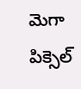మెగా పిక్సెల్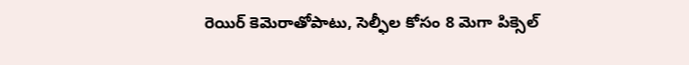రెయిర్ కెమెరాతోపాటు, సెల్ఫీల కోసం 8 మెగా పిక్సెల్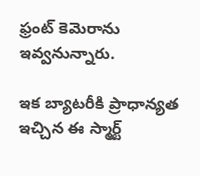ఫ్రంట్ కెమెరాను ఇవ్వనున్నారు.

ఇక బ్యాటరీకి ప్రాధాన్యత ఇచ్చిన ఈ స్మార్ట్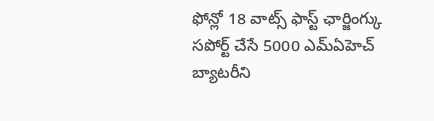ఫోన్లో 18 వాట్స్ ఫాస్ట్ ఛార్జింగ్కు సపోర్ట్ చేసే 5000 ఎమ్ఏహెచ్ బ్యాటరీని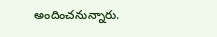అందించనున్నారు.